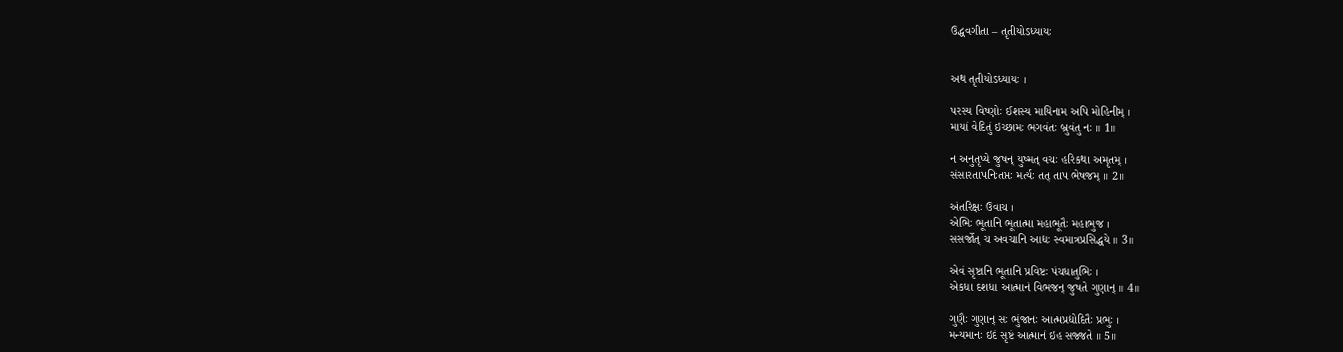ઉદ્ધવગીતા – તૃતીયોઽધ્યાયઃ


અથ તૃતીયોઽધ્યાયઃ ।

પરસ્ય વિષ્ણોઃ ઈશસ્ય માયિનામ અપિ મોહિનીમ્ ।
માયાં વેદિતું ઇચ્છામઃ ભગવંતઃ બ્રુવંતુ નઃ ॥ 1॥

ન અનુતૃપ્યે જુષન્ યુષ્મત્ વચઃ હરિકથા અમૃતમ્ ।
સંસારતાપનિઃતપ્તઃ મર્ત્યઃ તત્ તાપ ભેષજમ્ ॥ 2॥

અંતરિક્ષઃ ઉવાચ ।
એભિઃ ભૂતાનિ ભૂતાત્મા મહાભૂતૈઃ મહાભુજ ।
સસર્જોત્ ચ અવચાનિ આદ્યઃ સ્વમાત્રપ્રસિદ્ધયે ॥ 3॥

એવં સૃષ્ટાનિ ભૂતાનિ પ્રવિષ્ટઃ પંચધાતુભિઃ ।
એકધા દશધા આત્માનં વિભજન્ જુષતે ગુણાન્ ॥ 4॥

ગુણૈઃ ગુણાન્ સઃ ભુંજાનઃ આત્મપ્રદ્યોદિતૈઃ પ્રભુઃ ।
મન્યમાનઃ ઇદં સૃષ્ટં આત્માનં ઇહ સજ્જતે ॥ 5॥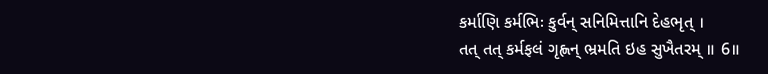કર્માણિ કર્મભિઃ કુર્વન્ સનિમિત્તાનિ દેહભૃત્ ।
તત્ તત્ કર્મફલં ગૃહ્ણન્ ભ્રમતિ ઇહ સુખૈતરમ્ ॥ 6॥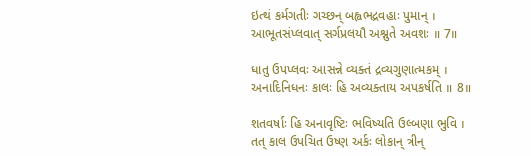ઇત્થં કર્મગતીઃ ગચ્છન્ બહ્વભદ્રવહાઃ પુમાન્ ।
આભૂતસંપ્લવાત્ સર્ગપ્રલયૌ અશ્નુતે અવશઃ ॥ 7॥

ધાતુ ઉપપ્લવઃ આસન્ને વ્યક્તં દ્રવ્યગુણાત્મકમ્ ।
અનાદિનિધનઃ કાલઃ હિ અવ્યક્તાય અપકર્ષતિ ॥ 8॥

શતવર્ષાઃ હિ અનાવૃષ્ટિઃ ભવિષ્યતિ ઉલ્બણા ભુવિ ।
તત્ કાલ ઉપચિત ઉષ્ણ અર્કઃ લોકાન્ ત્રીન્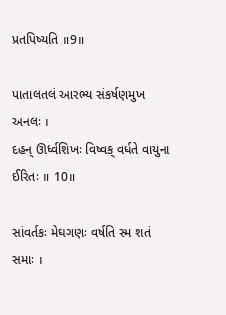પ્રતપિષ્યતિ ॥9॥

પાતાલતલં આરભ્ય સંકર્ષણમુખ અનલઃ ।
દહન્ ઊર્ધ્વશિખઃ વિષ્વક્ વર્ધતે વાયુના ઈરિતઃ ॥ 10॥

સાંવર્તકઃ મેઘગણઃ વર્ષતિ સ્મ શતં સમાઃ ।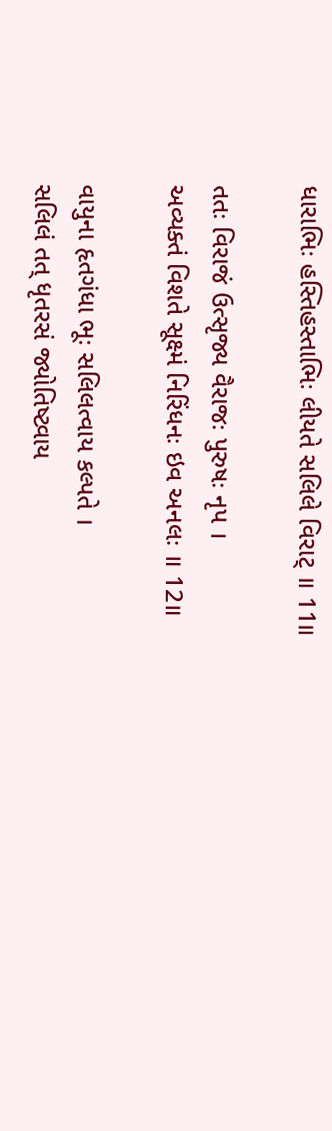ધારાભિઃ હસ્તિહસ્તાભિઃ લીયતે સલિલે વિરાટ્ ॥ 11॥

તતઃ વિરાજં ઉત્સૃજ્ય વૈરાજઃ પુરુષઃ નૃપ ।
અવ્યક્તં વિશતે સૂક્ષ્મં નિરિંધનઃ ઇવ અનલઃ ॥ 12॥

વાયુના હૃતગંધા ભૂઃ સલિલત્વાય કલ્પતે ।
સલિલં તત્ ધૃતરસં જ્યોતિષ્ટ્વાય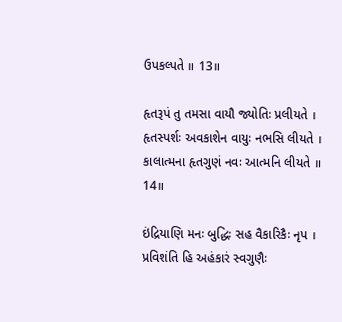ઉપકલ્પતે ॥ 13॥

હૃતરૂપં તુ તમસા વાયૌ જ્યોતિઃ પ્રલીયતે ।
હૃતસ્પર્શઃ અવકાશેન વાયુઃ નભસિ લીયતે ।
કાલાત્મના હૃતગુણં નવઃ આત્મનિ લીયતે ॥ 14॥

ઇંદ્રિયાણિ મનઃ બુદ્ધિઃ સહ વૈકારિકૈઃ નૃપ ।
પ્રવિશંતિ હિ અહંકારં સ્વગુણૈઃ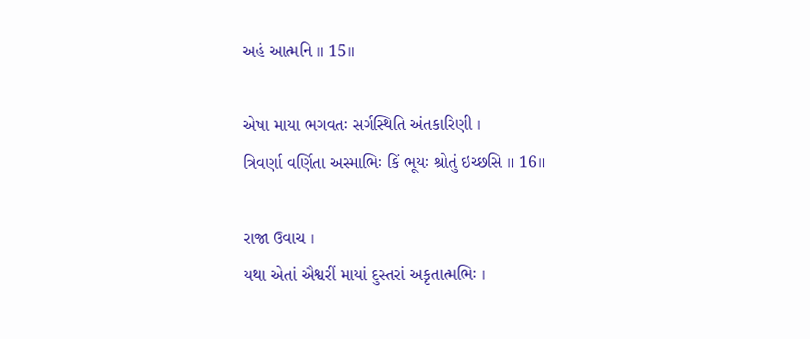અહં આત્મનિ ॥ 15॥

એષા માયા ભગવતઃ સર્ગસ્થિતિ અંતકારિણી ।
ત્રિવર્ણા વર્ણિતા અસ્માભિઃ કિં ભૂયઃ શ્રોતું ઇચ્છસિ ॥ 16॥

રાજા ઉવાચ ।
યથા એતાં ઐશ્વરીં માયાં દુસ્તરાં અકૃતાત્મભિઃ ।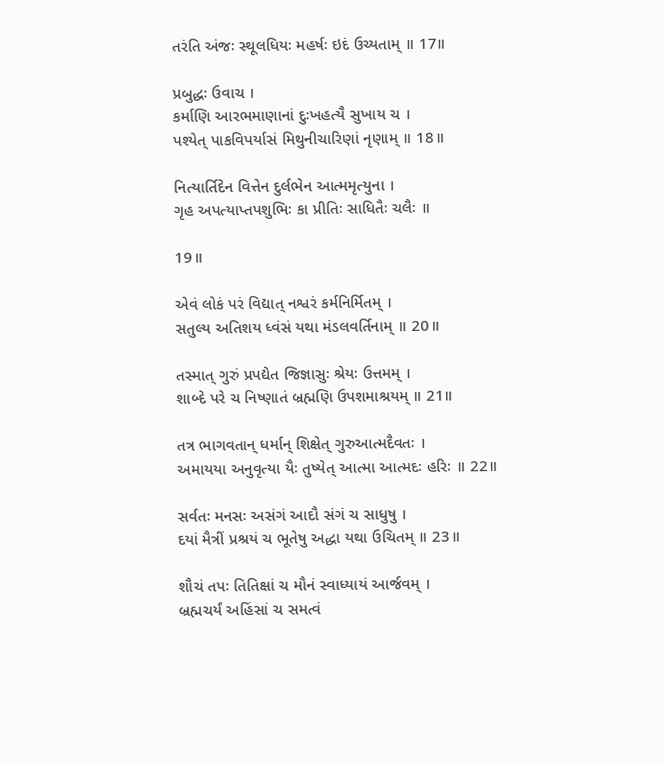તરંતિ અંજઃ સ્થૂલધિયઃ મહર્ષઃ ઇદં ઉચ્યતામ્ ॥ 17॥

પ્રબુદ્ધઃ ઉવાચ ।
કર્માણિ આરભમાણાનાં દુઃખહત્યૈ સુખાય ચ ।
પશ્યેત્ પાકવિપર્યાસં મિથુનીચારિણાં નૃણામ્ ॥ 18॥

નિત્યાર્તિદેન વિત્તેન દુર્લભેન આત્મમૃત્યુના ।
ગૃહ અપત્યાપ્તપશુભિઃ કા પ્રીતિઃ સાધિતૈઃ ચલૈઃ ॥

19॥

એવં લોકં પરં વિદ્યાત્ નશ્વરં કર્મનિર્મિતમ્ ।
સતુલ્ય અતિશય ધ્વંસં યથા મંડલવર્તિનામ્ ॥ 20॥

તસ્માત્ ગુરું પ્રપદ્યેત જિજ્ઞાસુઃ શ્રેયઃ ઉત્તમમ્ ।
શાબ્દે પરે ચ નિષ્ણાતં બ્રહ્મણિ ઉપશમાશ્રયમ્ ॥ 21॥

તત્ર ભાગવતાન્ ધર્માન્ શિક્ષેત્ ગુરુઆત્મદૈવતઃ ।
અમાયયા અનુવૃત્યા યૈઃ તુષ્યેત્ આત્મા આત્મદઃ હરિઃ ॥ 22॥

સર્વતઃ મનસઃ અસંગં આદૌ સંગં ચ સાધુષુ ।
દયાં મૈત્રીં પ્રશ્રયં ચ ભૂતેષુ અદ્ધા યથા ઉચિતમ્ ॥ 23॥

શૌચં તપઃ તિતિક્ષાં ચ મૌનં સ્વાધ્યાયં આર્જવમ્ ।
બ્રહ્મચર્યં અહિંસાં ચ સમત્વં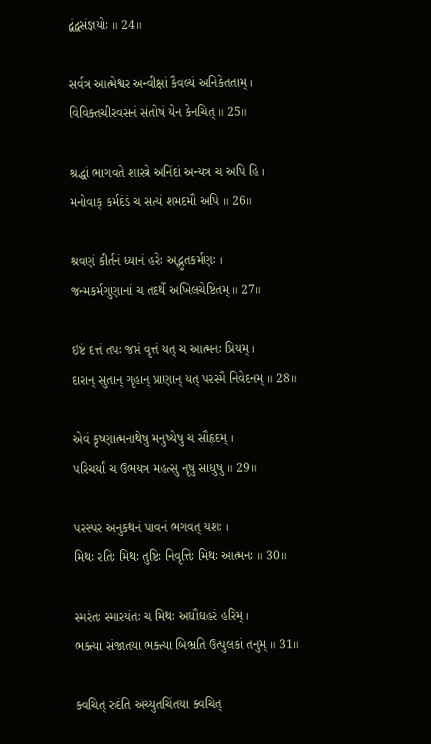દ્વંદ્વસંજ્ઞયોઃ ॥ 24॥

સર્વત્ર આત્મેશ્વર અન્વીક્ષાં કૈવલ્યં અનિકેતતામ્ ।
વિવિક્તચીરવસનં સંતોષં યેન કેનચિત્ ॥ 25॥

શ્રદ્ધાં ભાગવતે શાસ્ત્રે અનિંદાં અન્યત્ર ચ અપિ હિ ।
મનોવાક્ કર્મદંડં ચ સત્યં શમદમૌ અપિ ॥ 26॥

શ્રવણં કીર્તનં ધ્યાનં હરેઃ અદ્ભુતકર્મણઃ ।
જન્મકર્મગુણાનાં ચ તદર્થે અખિલચેષ્ટિતમ્ ॥ 27॥

ઇષ્ટં દત્તં તપઃ જપ્તં વૃત્તં યત્ ચ આત્મનઃ પ્રિયમ્ ।
દારાન્ સુતાન્ ગૃહાન્ પ્રાણાન્ યત્ પરસ્મૈ નિવેદનમ્ ॥ 28॥

એવં કૃષ્ણાત્મનાથેષુ મનુષ્યેષુ ચ સૌહૃદમ્ ।
પરિચર્યાં ચ ઉભયત્ર મહત્સુ નૃષુ સાધુષુ ॥ 29॥

પરસ્પર અનુકથનં પાવનં ભગવત્ યશઃ ।
મિથઃ રતિઃ મિથઃ તુષ્ટિઃ નિવૃત્તિઃ મિથઃ આત્મનઃ ॥ 30॥

સ્મરંતઃ સ્મારયંતઃ ચ મિથઃ અઘૌઘહરં હરિમ્ ।
ભક્ત્યા સંજાતયા ભક્ત્યા બિભ્રતિ ઉત્પુલકાં તનુમ્ ॥ 31॥

ક્વચિત્ રુદંતિ અચ્યુતચિંતયા ક્વચિત્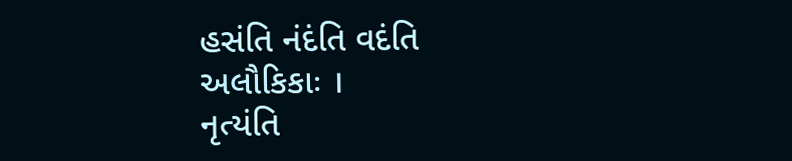હસંતિ નંદંતિ વદંતિ અલૌકિકાઃ ।
નૃત્યંતિ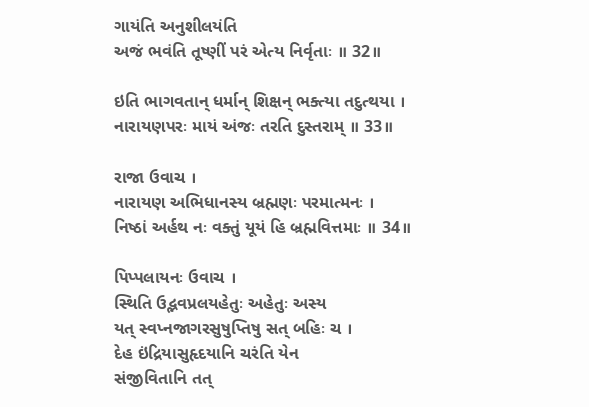ગાયંતિ અનુશીલયંતિ
અજં ભવંતિ તૂષ્ણીં પરં એત્ય નિર્વૃતાઃ ॥ 32॥

ઇતિ ભાગવતાન્ ધર્માન્ શિક્ષન્ ભક્ત્યા તદુત્થયા ।
નારાયણપરઃ માયં અંજઃ તરતિ દુસ્તરામ્ ॥ 33॥

રાજા ઉવાચ ।
નારાયણ અભિધાનસ્ય બ્રહ્મણઃ પરમાત્મનઃ ।
નિષ્ઠાં અર્હથ નઃ વક્તું યૂયં હિ બ્રહ્મવિત્તમાઃ ॥ 34॥

પિપ્પલાયનઃ ઉવાચ ।
સ્થિતિ ઉદ્ભવપ્રલયહેતુઃ અહેતુઃ અસ્ય
યત્ સ્વપ્નજાગરસુષુપ્તિષુ સત્ બહિઃ ચ ।
દેહ ઇંદ્રિયાસુહૃદયાનિ ચરંતિ યેન
સંજીવિતાનિ તત્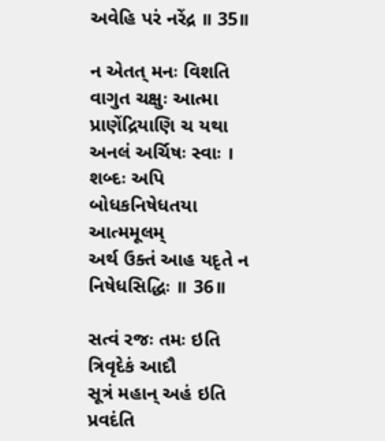અવેહિ પરં નરેંદ્ર ॥ 35॥

ન એતત્ મનઃ વિશતિ વાગુત ચક્ષુઃ આત્મા
પ્રાણેંદ્રિયાણિ ચ યથા અનલં અર્ચિષઃ સ્વાઃ ।
શબ્દઃ અપિ બોધકનિષેધતયા આત્મમૂલમ્
અર્થ ઉક્તં આહ યદૃતે ન નિષેધસિદ્ધિઃ ॥ 36॥

સત્વં રજઃ તમઃ ઇતિ ત્રિવૃદેકં આદૌ
સૂત્રં મહાન્ અહં ઇતિ પ્રવદંતિ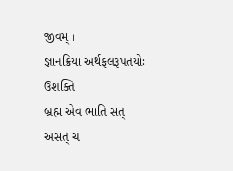જીવમ્ ।
જ્ઞાનક્રિયા અર્થફલરૂપતયોઃ ઉશક્તિ
બ્રહ્મ એવ ભાતિ સત્ અસત્ ચ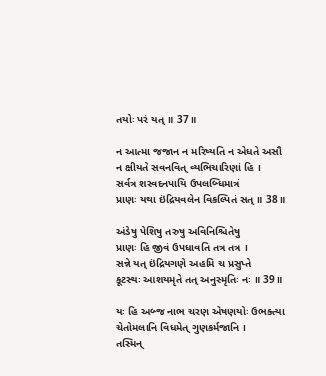તયોઃ પરં યત્ ॥ 37॥

ન આત્મા જજાન ન મરિષ્યતિ ન એધતે અસૌ
ન ક્ષીયતે સવનવિત્ વ્યભિચારિણાં હિ ।
સર્વત્ર શસ્વદનપાયિ ઉપલબ્ધિમાત્રં
પ્રાણઃ યથા ઇંદ્રિયવલેન વિકલ્પિતં સત્ ॥ 38॥

અંડેષુ પેશિષુ તરુષુ અવિનિશ્ચિતેષુ
પ્રાણઃ હિ જીવં ઉપધાવતિ તત્ર તત્ર ।
સન્ને યત્ ઇંદ્રિયગણે અહમિ ચ પ્રસુપ્તે
કૂટસ્થઃ આશયમૃતે તત્ અનુસ્મૃતિઃ નઃ ॥ 39॥

યઃ હિ અબ્જ નાભ ચરણ એષણયોઃ ઉભક્ત્યા
ચેતોમલાનિ વિધમેત્ ગુણકર્મજાનિ ।
તસ્મિન્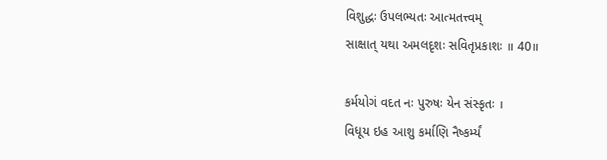વિશુદ્ધઃ ઉપલભ્યતઃ આત્મતત્ત્વમ્
સાક્ષાત્ યથા અમલદૃશઃ સવિતૃપ્રકાશઃ ॥ 40॥

કર્મયોગં વદત નઃ પુરુષઃ યેન સંસ્કૃતઃ ।
વિધૂય ઇહ આશુ કર્માણિ નૈષ્કર્મ્યં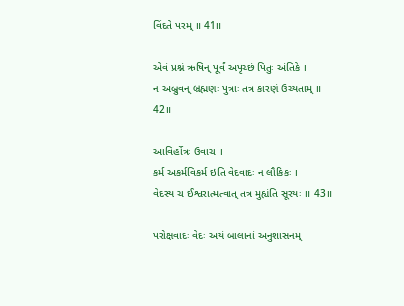વિંદતે પરમ્ ॥ 41॥

એવં પ્રશ્નં ઋષિન્ પૂર્વં અપૃચ્છં પિતુઃ અંતિકે ।
ન અબ્રુવન્ બ્રહ્મણઃ પુત્રાઃ તત્ર કારણં ઉચ્યતામ્ ॥ 42॥

આવિર્હોત્રઃ ઉવાચ ।
કર્મ અકર્મવિકર્મ ઇતિ વેદવાદઃ ન લૌકિકઃ ।
વેદસ્ય ચ ઈશ્વરાત્મત્વાત્ તત્ર મુહ્યંતિ સૂરયઃ ॥ 43॥

પરોક્ષવાદઃ વેદઃ અયં બાલાનાં અનુશાસનમ્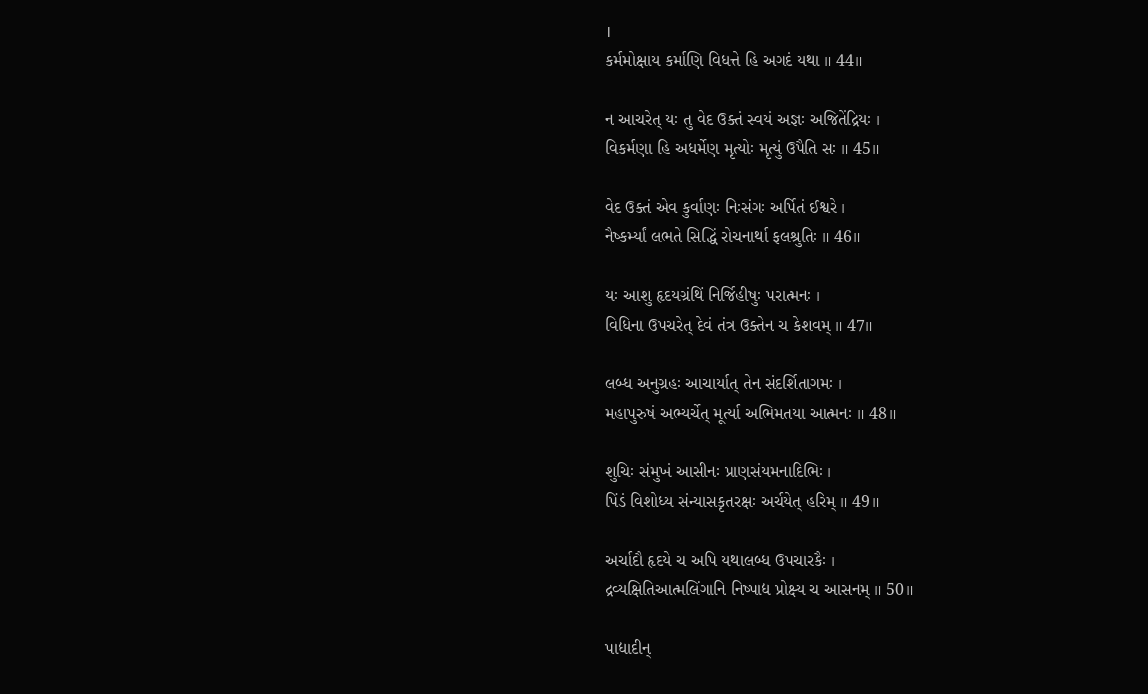।
કર્મમોક્ષાય કર્માણિ વિધત્તે હિ અગદં યથા ॥ 44॥

ન આચરેત્ યઃ તુ વેદ ઉક્તં સ્વયં અજ્ઞઃ અજિતેંદ્રિયઃ ।
વિકર્મણા હિ અધર્મેણ મૃત્યોઃ મૃત્યું ઉપૈતિ સઃ ॥ 45॥

વેદ ઉક્તં એવ કુર્વાણઃ નિઃસંગઃ અર્પિતં ઈશ્વરે ।
નૈષ્કર્મ્યાં લભતે સિદ્ધિં રોચનાર્થા ફલશ્રુતિઃ ॥ 46॥

યઃ આશુ હૃદયગ્રંથિં નિર્જિહીષુઃ પરાત્મનઃ ।
વિધિના ઉપચરેત્ દેવં તંત્ર ઉક્તેન ચ કેશવમ્ ॥ 47॥

લબ્ધ અનુગ્રહઃ આચાર્યાત્ તેન સંદર્શિતાગમઃ ।
મહાપુરુષં અભ્યર્ચેત્ મૂર્ત્યા અભિમતયા આત્મનઃ ॥ 48॥

શુચિઃ સંમુખં આસીનઃ પ્રાણસંયમનાદિભિઃ ।
પિંડં વિશોધ્ય સંન્યાસકૃતરક્ષઃ અર્ચયેત્ હરિમ્ ॥ 49॥

અર્ચાદૌ હૃદયે ચ અપિ યથાલબ્ધ ઉપચારકૈઃ ।
દ્રવ્યક્ષિતિઆત્મલિંગાનિ નિષ્પાદ્ય પ્રોક્ષ્ય ચ આસનમ્ ॥ 50॥

પાદ્યાદીન્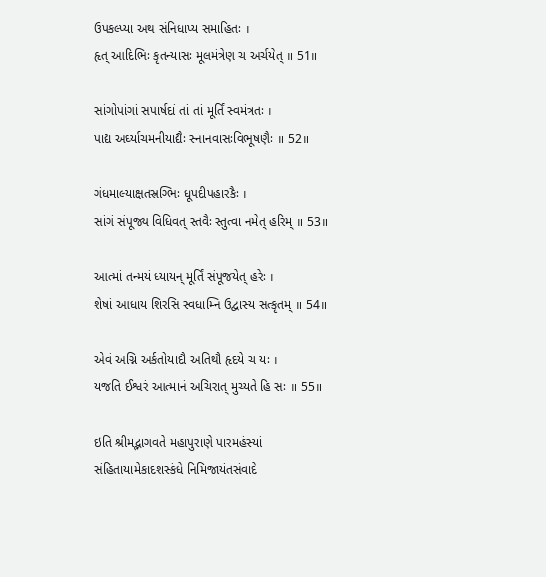ઉપકલ્પ્યા અથ સંનિધાપ્ય સમાહિતઃ ।
હૃત્ આદિભિઃ કૃતન્યાસઃ મૂલમંત્રેણ ચ અર્ચયેત્ ॥ 51॥

સાંગોપાંગાં સપાર્ષદાં તાં તાં મૂર્તિં સ્વમંત્રતઃ ।
પાદ્ય અર્ઘ્યાચમનીયાદ્યૈઃ સ્નાનવાસઃવિભૂષણૈઃ ॥ 52॥

ગંધમાલ્યાક્ષતસ્રગ્ભિઃ ધૂપદીપહારકૈઃ ।
સાંગં સંપૂજ્ય વિધિવત્ સ્તવૈઃ સ્તુત્વા નમેત્ હરિમ્ ॥ 53॥

આત્માં તન્મયં ધ્યાયન્ મૂર્તિં સંપૂજયેત્ હરેઃ ।
શેષાં આધાય શિરસિ સ્વધામ્નિ ઉદ્વાસ્ય સત્કૃતમ્ ॥ 54॥

એવં અગ્નિ અર્કતોયાદૌ અતિથૌ હૃદયે ચ યઃ ।
યજતિ ઈશ્વરં આત્માનં અચિરાત્ મુચ્યતે હિ સઃ ॥ 55॥

ઇતિ શ્રીમદ્ભાગવતે મહાપુરાણે પારમહંસ્યાં
સંહિતાયામેકાદશસ્કંધે નિમિજાયંતસંવાદે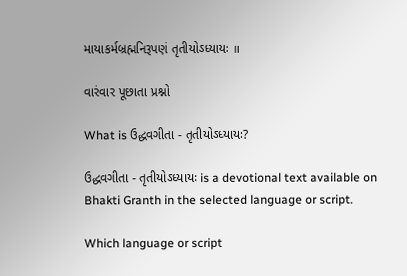માયાકર્મબ્રહ્મનિરૂપણં તૃતીયોઽધ્યાયઃ ॥

વારંવાર પૂછાતા પ્રશ્નો

What is ઉદ્ધવગીતા - તૃતીયોઽધ્યાયઃ?

ઉદ્ધવગીતા - તૃતીયોઽધ્યાયઃ is a devotional text available on Bhakti Granth in the selected language or script.

Which language or script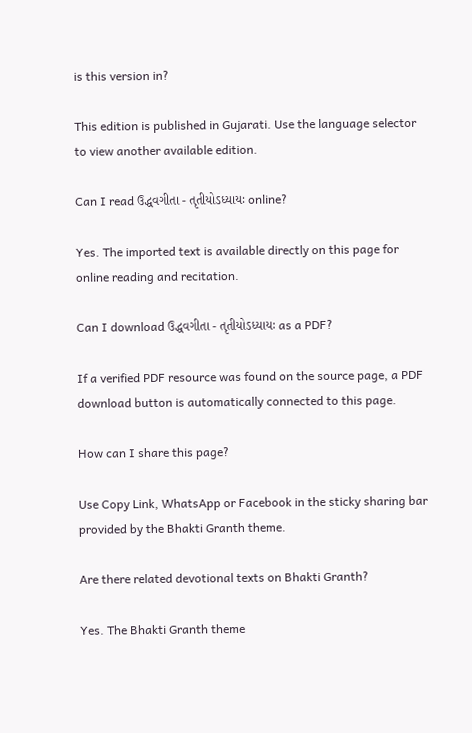is this version in?

This edition is published in Gujarati. Use the language selector to view another available edition.

Can I read ઉદ્ધવગીતા - તૃતીયોઽધ્યાયઃ online?

Yes. The imported text is available directly on this page for online reading and recitation.

Can I download ઉદ્ધવગીતા - તૃતીયોઽધ્યાયઃ as a PDF?

If a verified PDF resource was found on the source page, a PDF download button is automatically connected to this page.

How can I share this page?

Use Copy Link, WhatsApp or Facebook in the sticky sharing bar provided by the Bhakti Granth theme.

Are there related devotional texts on Bhakti Granth?

Yes. The Bhakti Granth theme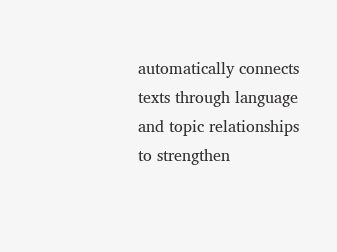automatically connects texts through language and topic relationships to strengthen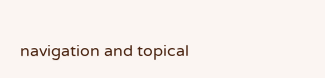navigation and topical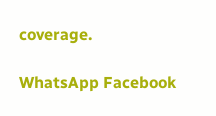coverage.

WhatsApp Facebook